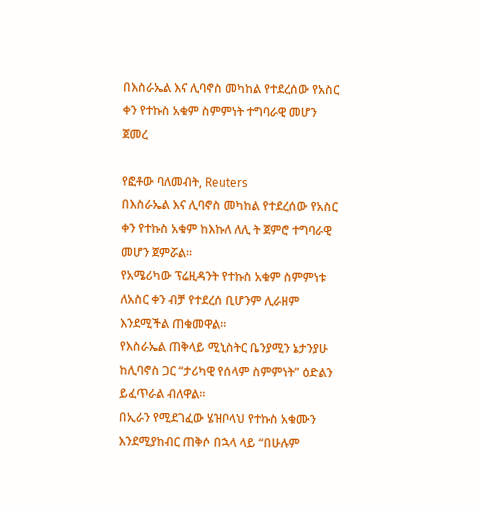በእስራኤል እና ሊባኖስ መካከል የተደረሰው የአስር ቀን የተኩስ አቁም ስምምነት ተግባራዊ መሆን ጀመረ

የፎቶው ባለመብት, Reuters
በእስራኤል እና ሊባኖስ መካከል የተደረሰው የአስር ቀን የተኩስ አቁም ከእኩለ ለሊ ት ጀምሮ ተግባራዊ መሆን ጀምሯል።
የአሜሪካው ፕሬዚዳንት የተኩስ አቁም ስምምነቱ ለአስር ቀን ብቻ የተደረሰ ቢሆንም ሊራዘም እንደሚችል ጠቁመዋል።
የእስራኤል ጠቅላይ ሚኒስትር ቤንያሚን ኔታንያሁ ከሊባኖስ ጋር “ታሪካዊ የሰላም ስምምነት” ዕድልን ይፈጥራል ብለዋል።
በኢራን የሚደገፈው ሄዝቦላህ የተኩስ አቁሙን እንደሚያከብር ጠቅሶ በኋላ ላይ “በሁሉም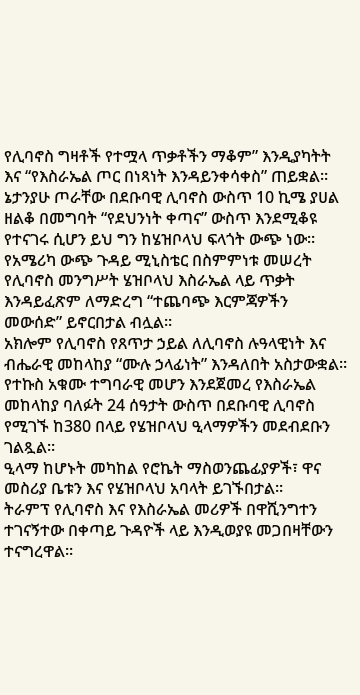የሊባኖስ ግዛቶች የተሟላ ጥቃቶችን ማቆም” እንዲያካትት እና “የእስራኤል ጦር በነጻነት እንዳይንቀሳቀስ” ጠይቋል።
ኔታንያሁ ጦራቸው በደቡባዊ ሊባኖስ ውስጥ 10 ኪሜ ያሀል ዘልቆ በመግባት “የደህንነት ቀጣና” ውስጥ እንደሚቆዩ የተናገሩ ሲሆን ይህ ግን ከሄዝቦላህ ፍላጎት ውጭ ነው።
የአሜሪካ ውጭ ጉዳይ ሚኒስቴር በስምምነቱ መሠረት የሊባኖስ መንግሥት ሄዝቦላህ እስራኤል ላይ ጥቃት እንዳይፈጽም ለማድረግ “ተጨባጭ እርምጃዎችን መውሰድ” ይኖርበታል ብሏል።
አክሎም የሊባኖስ የጸጥታ ኃይል ለሊባኖስ ሉዓላዊነት እና ብሔራዊ መከላከያ “ሙሉ ኃላፊነት” እንዳለበት አስታውቋል።
የተኩስ አቁሙ ተግባራዊ መሆን እንደጀመረ የእስራኤል መከላከያ ባለፉት 24 ሰዓታት ውስጥ በደቡባዊ ሊባኖስ የሚገኙ ከ380 በላይ የሄዝቦላህ ዒላማዎችን መደብደቡን ገልጿል።
ዒላማ ከሆኑት መካከል የሮኬት ማስወንጨፊያዎች፣ ዋና መስሪያ ቤቱን እና የሄዝቦላህ አባላት ይገኙበታል።
ትራምፕ የሊባኖስ እና የእስራኤል መሪዎች በዋሺንግተን ተገናኝተው በቀጣይ ጉዳዮች ላይ እንዲወያዩ መጋበዛቸውን ተናግረዋል።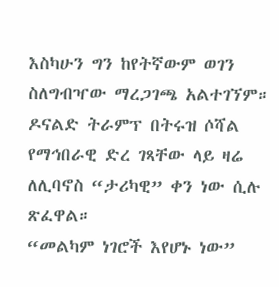እስካሁን ግን ከየትኛውም ወገን ስለግብዣው ማረጋገጫ አልተገኘም።
ዶናልድ ትራምፕ በትሩዝ ሶሻል የማኅበራዊ ድረ ገጻቸው ላይ ዛሬ ለሊባኖስ “ታሪካዊ” ቀን ነው ሲሉ ጽፈዋል።
“መልካም ነገሮች እየሆኑ ነው”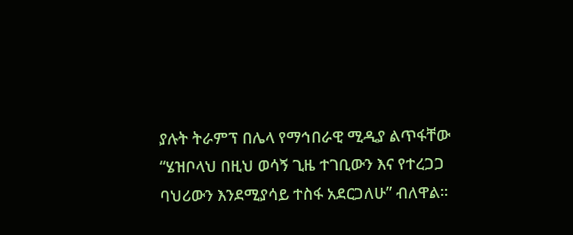ያሉት ትራምፕ በሌላ የማኅበራዊ ሚዲያ ልጥፋቸው “ሄዝቦላህ በዚህ ወሳኝ ጊዜ ተገቢውን እና የተረጋጋ ባህሪውን እንደሚያሳይ ተስፋ አደርጋለሁ” ብለዋል።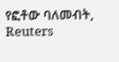የፎቶው ባለመብት, Reuters